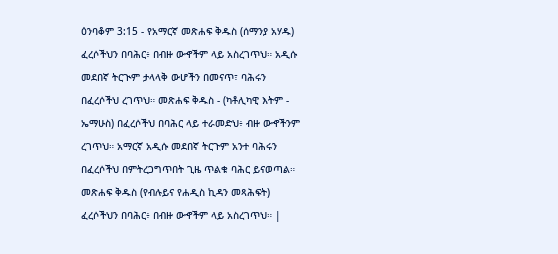ዕንባቆም 3:15 - የአማርኛ መጽሐፍ ቅዱስ (ሰማንያ አሃዱ) ፈረሶችህን በባሕር፥ በብዙ ውኆችም ላይ አስረገጥህ። አዲሱ መደበኛ ትርጒም ታላላቅ ውሆችን በመናጥ፣ ባሕሩን በፈረሶችህ ረገጥህ። መጽሐፍ ቅዱስ - (ካቶሊካዊ እትም - ኤማሁስ) በፈረሶችህ በባሕር ላይ ተራመድህ፥ ብዙ ውኆችንም ረገጥህ። አማርኛ አዲሱ መደበኛ ትርጉም አንተ ባሕሩን በፈረሶችህ በምትረጋግጥበት ጊዜ ጥልቁ ባሕር ይናወጣል። መጽሐፍ ቅዱስ (የብሉይና የሐዲስ ኪዳን መጻሕፍት) ፈረሶችህን በባሕር፥ በብዙ ውኆችም ላይ አስረገጥህ። |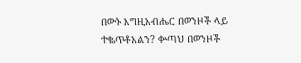በውኑ እግዚአብሔር በወንዞች ላይ ተቈጥቶአልን? ቍጣህ በወንዞች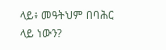ላይ፥ መዓትህም በባሕር ላይ ነውን?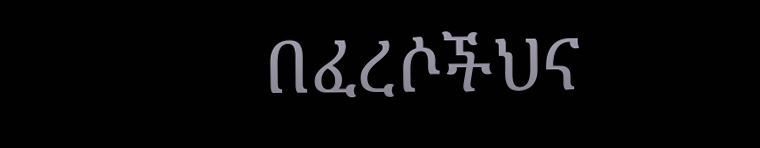በፈረሶችህና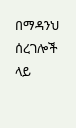በማዳንህ ሰረገሎች ላይ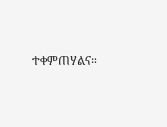ተቀምጠሃልና።